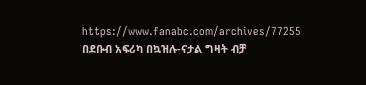https://www.fanabc.com/archives/77255
በደቡብ አፍሪካ በኳዝሉ-ናታል ግዛት ብቻ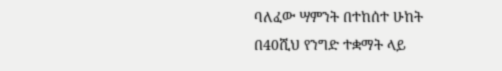ባለፈው ሣምንት በተከሰተ ሁከት በ40ሺህ የንግድ ተቋማት ላይ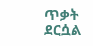ጥቃት ደርሷል